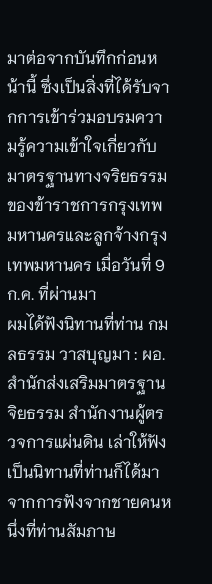มาต่อจากบันทึกก่อนหน้านี้ ซึ่งเป็นสิ่งที่ได้รับจากการเข้าร่วมอบรมความรู้ความเข้าใจเกี่ยวกับมาตรฐานทางจริยธรรมของข้าราชการกรุงเทพมหานครและลูกจ้างกรุงเทพมหานคร เมื่อวันที่ 9 ก.ค. ที่ผ่านมา
ผมได้ฟังนิทานที่ท่าน กมลธรรม วาสบุญมา : ผอ.สำนักส่งเสริมมาตรฐานจิยธรรม สำนักงานผู้ตรวจการแผ่นดิน เล่าให้ฟัง เป็นนิทานที่ท่านก็ได้มาจากการฟังจากชายคนหนึ่งที่ท่านสัมภาษ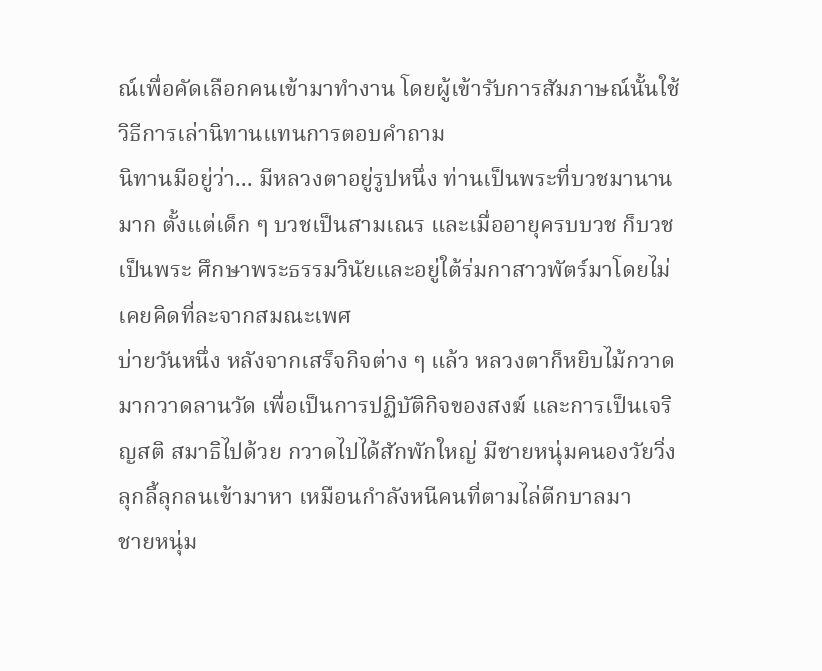ณ์เพื่อคัดเลือกคนเข้ามาทำงาน โดยผู้เข้ารับการสัมภาษณ์นั้นใช้วิธีการเล่านิทานแทนการตอบคำถาม
นิทานมีอยู่ว่า... มีหลวงตาอยู่รูปหนึ่ง ท่านเป็นพระที่บวชมานานมาก ตั้งแต่เด็ก ๆ บวชเป็นสามเณร และเมื่ออายุครบบวช ก็บวชเป็นพระ ศึกษาพระธรรมวินัยและอยู่ใต้ร่มกาสาวพัตร์มาโดยไม่เคยคิดที่ละจากสมณะเพศ
บ่ายวันหนึ่ง หลังจากเสร็จกิจต่าง ๆ แล้ว หลวงตาก็หยิบไม้กวาดมากวาดลานวัด เพื่อเป็นการปฏิบัติกิจของสงฆ์ และการเป็นเจริญสติ สมาธิไปด้วย กวาดไปได้สักพักใหญ่ มีชายหนุ่มคนองวัยวิ่งลุกลี้ลุกลนเข้ามาหา เหมือนกำลังหนีคนที่ตามไล่ตีกบาลมา
ชายหนุ่ม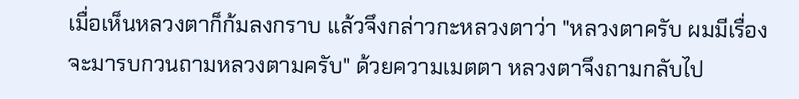เมื่อเห็นหลวงตาก็ก้มลงกราบ แล้วจึงกล่าวกะหลวงตาว่า "หลวงตาครับ ผมมีเรื่องจะมารบกวนถามหลวงตามครับ" ด้วยความเมตตา หลวงตาจึงถามกลับไป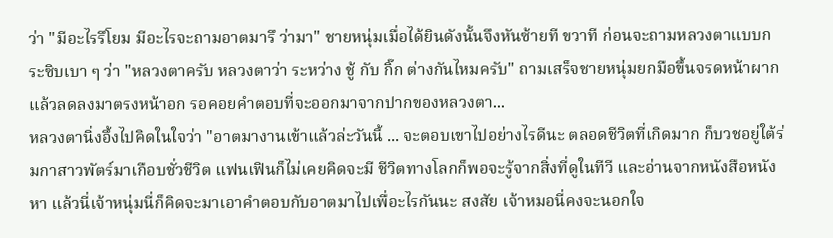ว่า "มีอะไรรึโยม มีอะไรจะถามอาตมารึ ว่ามา" ชายหนุ่มเมื่อได้ยินดังนั้นจึงหันซ้ายที ขวาที ก่อนจะถามหลวงตาแบบกระซิบเบา ๆ ว่า "หลวงตาครับ หลวงตาว่า ระหว่าง ชู้ กับ กิ๊ก ต่างกันไหมครับ" ถามเสร็จชายหนุ่มยกมือขึ้นจรดหน้าผาก แล้วลดลงมาตรงหน้าอก รอคอยคำตอบที่จะออกมาจากปากของหลวงตา...
หลวงตานิ่งอึ้งไปคิดในใจว่า "อาตมางานเข้าแล้วล่ะวันนี้ ... จะตอบเขาไปอย่างไรดีนะ ตลอดชีวิตที่เกิดมาก ก็บวชอยู่ใต้ร่มกาสาวพัตร์มาเกือบชั่วชีวิต แฟนเฟินก็ไม่เคยคิดจะมี ชีวิตทางโลกก็พอจะรู้จากสิ่งที่ดูในทีวี และอ่านจากหนังสือหนังหา แล้วนี่เจ้าหนุ่มนี่ก็คิดจะมาเอาคำตอบกับอาตมาไปเพื่อะไรกันนะ สงสัย เจ้าหมอนี่คงจะนอกใจ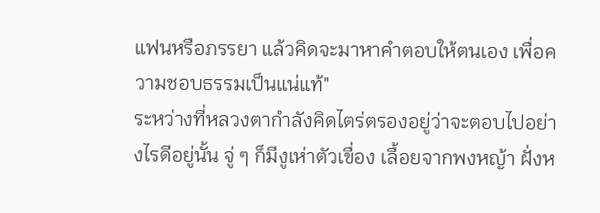แฟนหรือภรรยา แล้วคิดจะมาหาคำตอบให้ตนเอง เพื่อความชอบธรรมเป็นแน่แท้"
ระหว่างที่หลวงตากำลังคิดไตร่ตรองอยู่ว่าจะตอบไปอย่างไรดีอยู่นั้น จู่ ๆ ก็มีงูเห่าตัวเขื่อง เลื้อยจากพงหญ้า ฝั่งห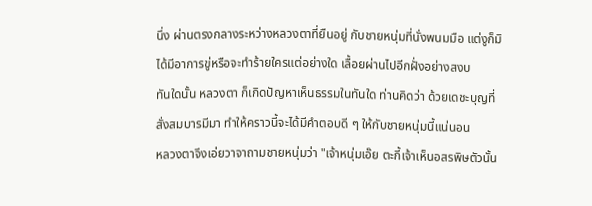นึ่ง ผ่านตรงกลางระหว่างหลวงตาที่ยืนอยู่ กับชายหนุ่มที่นั่งพนมมือ แต่งูก็มิได้มีอาการขู่หรือจะทำร้ายใครแต่อย่างใด เลื้อยผ่านไปอีกฝั่งอย่างสงบ
ทันใดนั้น หลวงตา ก็เกิดปัญหาเห็นธรรมในทันใด ท่านคิดว่า ด้วยเดชะบุญที่สั่งสมบารมีมา ทำให้คราวนี้จะได้มีคำตอบดี ๆ ให้กับชายหนุ่มนี้แน่นอน
หลวงตาจึงเอ่ยวาจาถามชายหนุ่มว่า "เจ้าหนุ่มเอ๊ย ตะกี้เจ้าเห็นอสรพิษตัวนั้น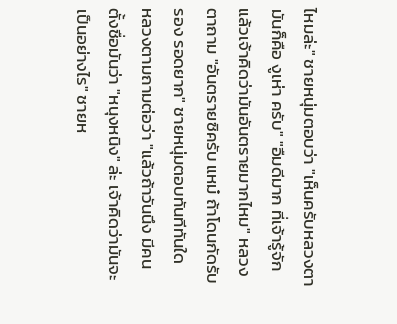ไหมล่ะ" ชายหนุ่มตอบว่า "เห็นครับหลวงตา มันก็คือ งูเห่า ครับ" "อืมดีมาก ที่เจ้ารู้จัก แล้วเจ้าคิดว่ามันอันตรายมากไหม" หลวงตาถาม "อันตรายซิครับ แหม๋ ถ้าโดนกัดรับรอง รอดยาก" ชายหนุ่มตอบทันทีทันใด
หลวงตามถามต่อว่า "แล้วถ้าวันนึง มีคนตั้งชื่อมันว่า "หนุงหนิง" ล่ะ เจ้าคิดว่ามันจะเป็นอย่างไร" ชายห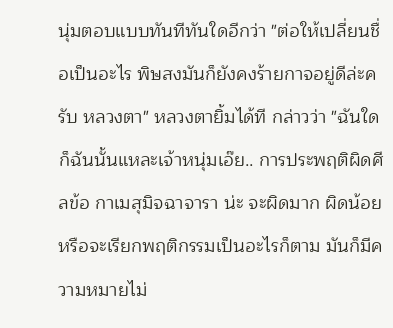นุ่มตอบแบบทันทีทันใดอีกว่า "ต่อให้เปลี่ยนชื่อเป็นอะไร พิษสงมันก็ยังคงร้ายกาจอยู่ดีล่ะครับ หลวงตา" หลวงตายิ้มได้ที กล่าวว่า "ฉันใดก็ฉันนั้นแหละเจ้าหนุ่มเอ๊ย.. การประพฤติผิดศีลข้อ กาเมสุมิจฉาจารา น่ะ จะผิดมาก ผิดน้อย หรือจะเรียกพฤติกรรมเป็นอะไรก็ตาม มันก็มีความหมายไม่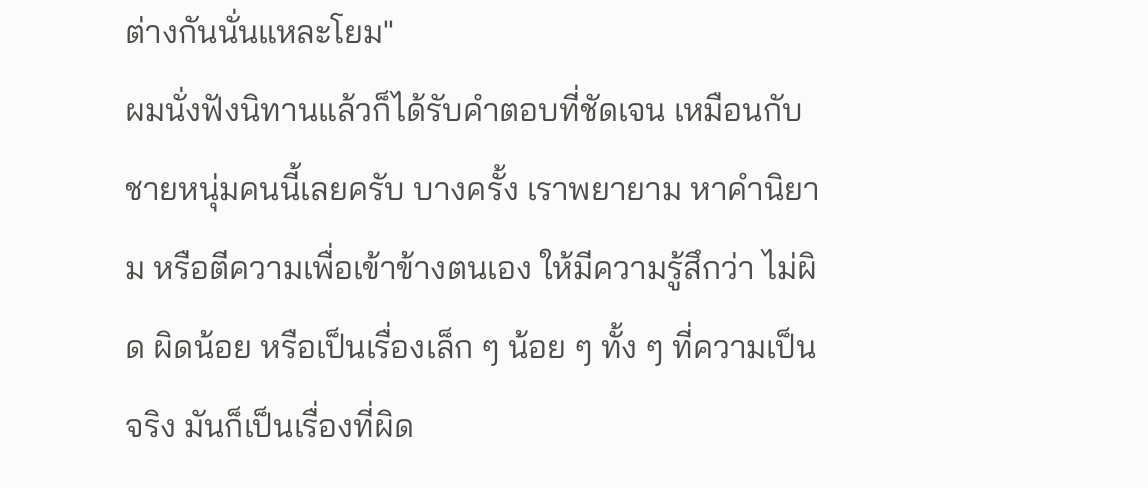ต่างกันนั่นแหละโยม"
ผมนั่งฟังนิทานแล้วก็ได้รับคำตอบที่ชัดเจน เหมือนกับชายหนุ่มคนนี้เลยครับ บางครั้ง เราพยายาม หาคำนิยาม หรือตีความเพื่อเข้าข้างตนเอง ให้มีความรู้สึกว่า ไม่ผิด ผิดน้อย หรือเป็นเรื่องเล็ก ๆ น้อย ๆ ทั้ง ๆ ที่ความเป็นจริง มันก็เป็นเรื่องที่ผิด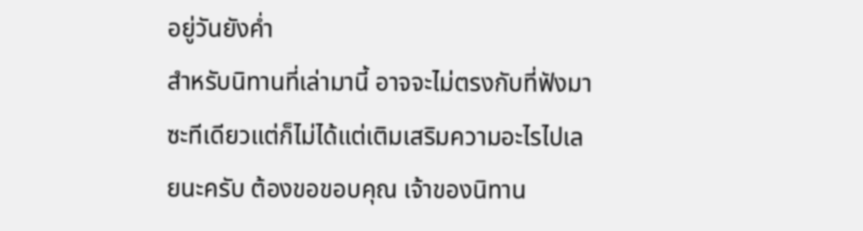อยู่วันยังค่ำ
สำหรับนิทานที่เล่ามานี้ อาจจะไม่ตรงกับที่ฟังมาซะทีเดียวแต่ก็ไม่ได้แต่เติมเสริมความอะไรไปเลยนะครับ ต้องขอขอบคุณ เจ้าของนิทาน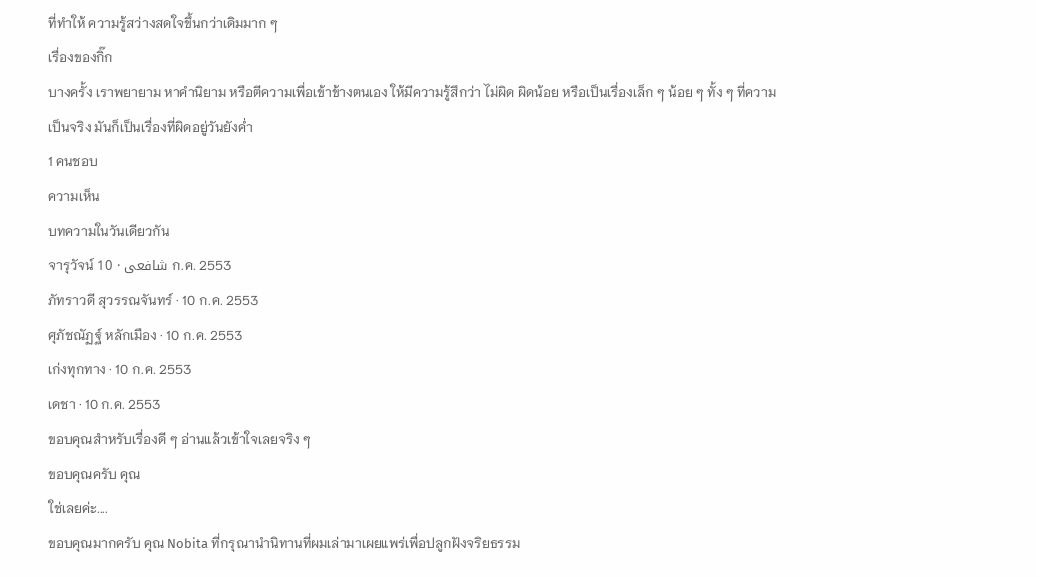ที่ทำให้ ความรู้สว่างสดใจขึ้นกว่าเดิมมาก ๆ
เรื่องของกิ๊ก
บางครั้ง เราพยายาม หาคำนิยาม หรือตีความเพื่อเข้าข้างตนเอง ให้มีความรู้สึกว่า ไม่ผิด ผิดน้อย หรือเป็นเรื่องเล็ก ๆ น้อย ๆ ทั้ง ๆ ที่ความเป็นจริง มันก็เป็นเรื่องที่ผิดอยู่วันยังค่ำ
1 คนชอบ
ความเห็น
บทความในวันเดียวกัน
จารุวัจน์ شافعى · 10 ก.ค. 2553
ภัทราวดี สุวรรณจันทร์ · 10 ก.ค. 2553
ศุภัชณัฏฐ์ หลักเมือง · 10 ก.ค. 2553
เก่งทุกทาง · 10 ก.ค. 2553
เดชา · 10 ก.ค. 2553
ขอบคุณสำหรับเรื่องดี ๆ อ่านแล้วเข้าใจเลยจริง ๆ
ขอบคุณครับ คุณ
ใช่เลยค่ะ....
ขอบคุณมากครับ คุณ Nobita ที่กรุณานำนิทานที่ผมเล่ามาเผยแพร่เพื่อปลูกฝังจริยธรรม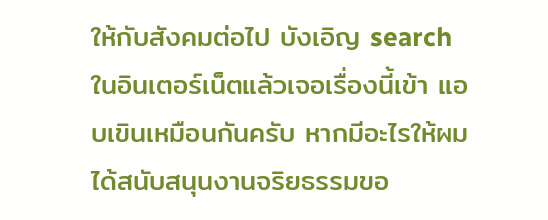ให้กับสังคมต่อไป บังเอิญ search ในอินเตอร์เน็ตแล้วเจอเรื่องนี้เข้า แอบเขินเหมือนกันครับ หากมีอะไรให้ผมได้สนับสนุนงานจริยธรรมขอ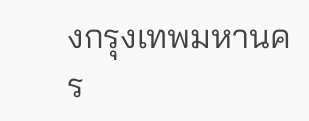งกรุงเทพมหานคร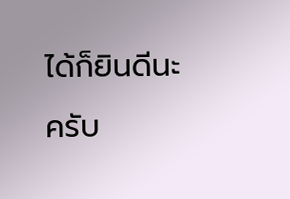ได้ก็ยินดีนะครับ